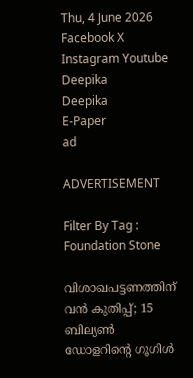Thu, 4 June 2026
Facebook X Instagram Youtube
Deepika
Deepika
E-Paper
ad

ADVERTISEMENT

Filter By Tag : Foundation Stone

വിശാഖപട്ടണത്തിന് വൻ കുതിപ്പ്; 15 ബില്യൺ ഡോളറിന്‍റെ ഗൂഗിൾ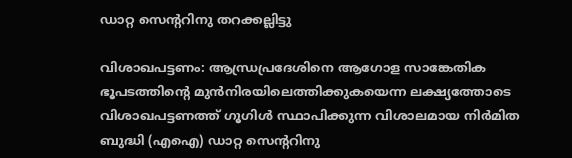ഡാറ്റ സെന്‍ററിനു തറക്കല്ലിട്ടു

വിശാഖപട്ടണം: ആന്ധ്രപ്രദേശിനെ ആഗോള സാങ്കേതിക ഭൂപടത്തിന്‍റെ മുൻനിരയിലെത്തിക്കുകയെന്ന ലക്ഷ്യത്തോടെ വിശാഖപട്ടണത്ത് ഗൂഗിൾ സ്ഥാപിക്കുന്ന വിശാലമായ നിർമിത ബുദ്ധി (എഐ) ഡാറ്റ സെന്‍ററിനു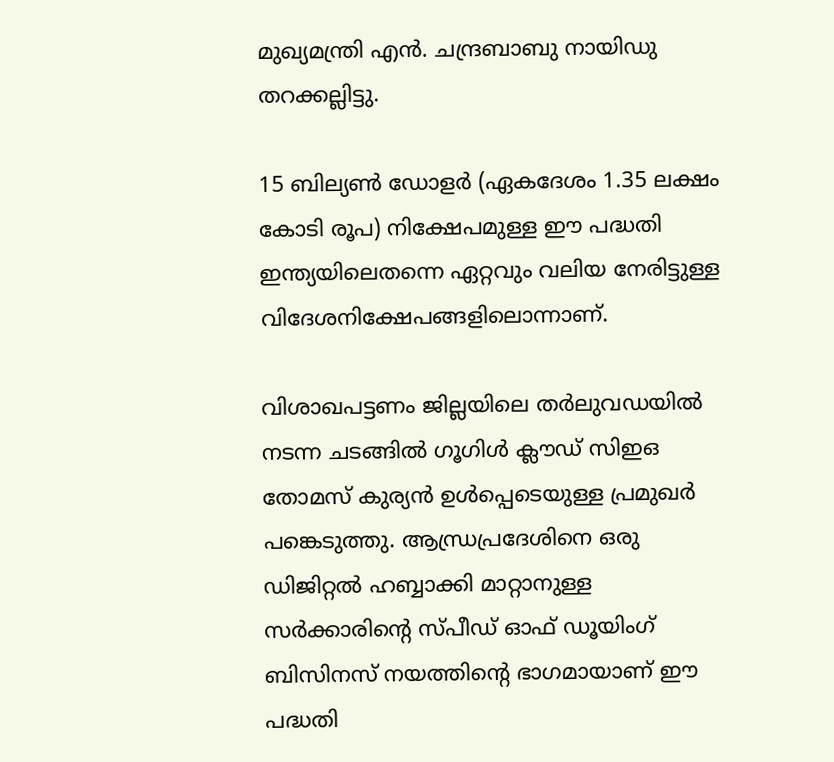മുഖ്യമന്ത്രി എൻ. ചന്ദ്രബാബു നായിഡു തറക്കല്ലിട്ടു.

15 ബില്യൺ ഡോളർ (ഏകദേശം 1.35 ലക്ഷം കോടി രൂപ) നിക്ഷേപമുള്ള ഈ പദ്ധതി ഇന്ത്യയിലെതന്നെ ഏറ്റവും വലിയ നേരിട്ടുള്ള വിദേശനിക്ഷേപങ്ങളിലൊന്നാണ്.

വിശാഖപട്ടണം ജില്ലയിലെ തർലുവഡയിൽ നടന്ന ചടങ്ങിൽ ഗൂഗിൾ ക്ലൗഡ് സിഇഒ തോമസ് കുര്യൻ ഉൾപ്പെടെയുള്ള പ്രമുഖർ പങ്കെടുത്തു. ആന്ധ്രപ്രദേശിനെ ഒരു ഡിജിറ്റൽ ഹബ്ബാക്കി മാറ്റാനുള്ള സർക്കാരിന്‍റെ സ്പീഡ് ഓഫ് ഡൂയിംഗ് ബിസിനസ് നയത്തിന്‍റെ ഭാഗമായാണ് ഈ പദ്ധതി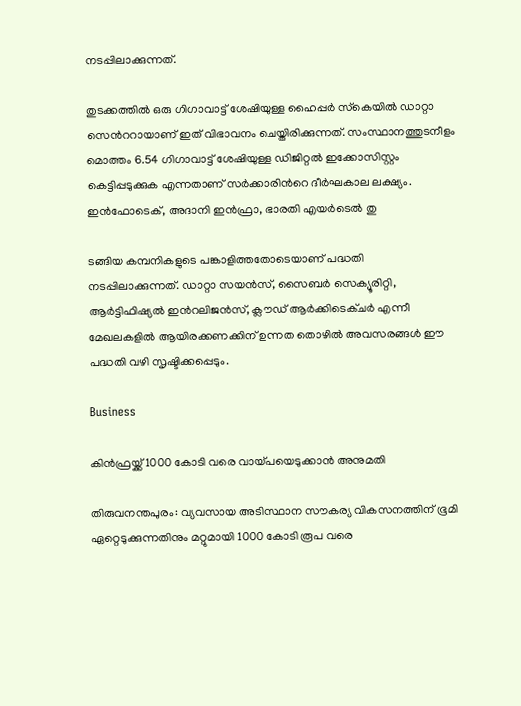നടപ്പിലാക്കുന്നത്.

തുടക്കത്തിൽ ഒരു ഗിഗാവാട്ട് ശേഷിയുള്ള ഹൈപ്പർ സ്‌കെയിൽ ഡാറ്റാ സെന്‍ററായാണ് ഇത് വിഭാവനം ചെയ്തിരിക്കുന്നത്. സംസ്ഥാനത്തുടനീളം മൊത്തം 6.54 ഗിഗാവാട്ട് ശേഷിയുള്ള ഡിജിറ്റൽ ഇക്കോസിസ്റ്റം കെട്ടിപ്പടുക്കുക എന്നതാണ് സർക്കാരിന്‍റെ ദീർഘകാല ലക്ഷ്യം. ഇൻഫോടെക്, അദാനി ഇൻഫ്രാ, ഭാരതി എയർടെൽ തു

ടങ്ങിയ കമ്പനികളുടെ പങ്കാളിത്തതോടെയാണ് പദ്ധതി നടപ്പിലാക്കുന്നത്. ഡാറ്റാ സയൻസ്, സൈബർ സെക്യൂരിറ്റി, ആർട്ടിഫിഷ്യൽ ഇന്‍റലിജൻസ്, ക്ലൗഡ് ആർക്കിടെക്ചർ എന്നീ മേഖലകളിൽ ആയിരക്കണക്കിന് ഉന്നത തൊഴിൽ അവസരങ്ങൾ ഈ പദ്ധതി വഴി സൃഷ്ടിക്കപ്പെടും.

Business

കിൻഫ്രയ്ക്ക് 1000 കോടി വരെ വായ്പയെടുക്കാൻ അനുമതി

തിരുവനന്തപുരം: വ്യവസായ അടിസ്ഥാന സൗകര്യ വികസനത്തിന് ഭൂമി ഏറ്റെടുക്കുന്നതിനും മറ്റുമായി 1000 കോടി രൂപ വരെ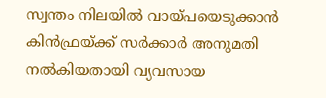സ്വന്തം നിലയിൽ വായ്പയെടുക്കാൻ കിൻഫ്രയ്ക്ക് സർക്കാർ അനുമതി നൽകിയതായി വ്യവസായ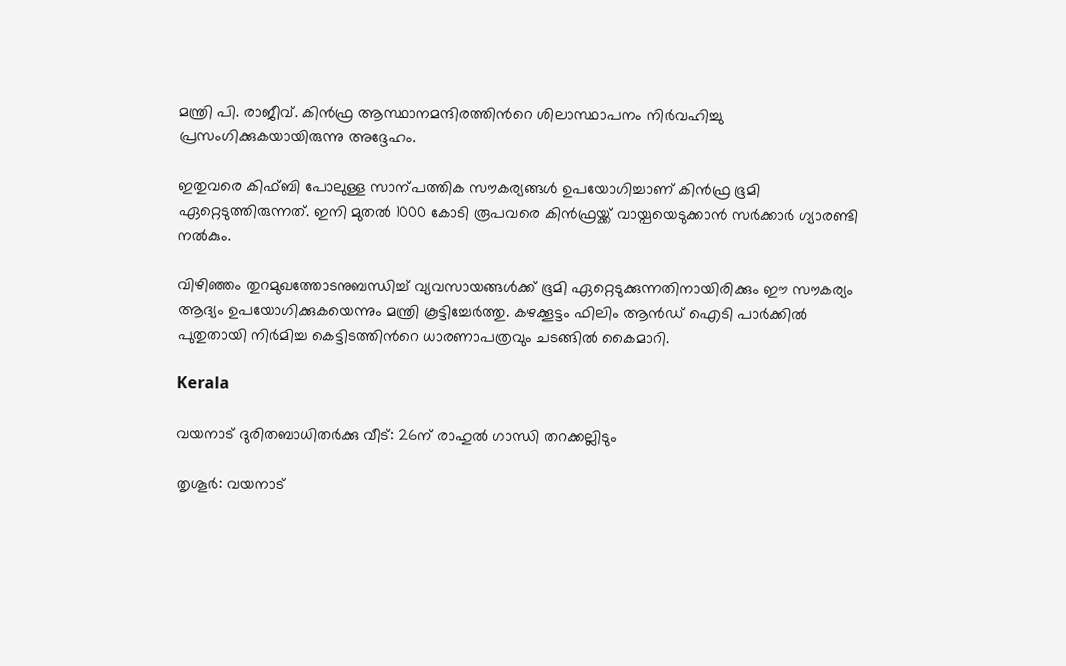മന്ത്രി പി. രാജീവ്. കിൻഫ്ര ആസ്ഥാനമന്ദിരത്തിന്‍റെ ശിലാസ്ഥാപനം നിർവഹിച്ചു പ്രസംഗിക്കുകയായിരുന്നു അദ്ദേഹം.

ഇതുവരെ കിഫ്ബി പോലുള്ള സാന്പത്തിക സൗകര്യങ്ങൾ ഉപയോഗിച്ചാണ് കിൻഫ്ര ഭൂമി ഏറ്റെടുത്തിരുന്നത്. ഇനി മുതൽ 1000 കോടി രൂപവരെ കിൻഫ്രയ്ക്ക് വായ്പയെടുക്കാൻ സർക്കാർ ഗ്യാരണ്ടി നൽകും.

വിഴിഞ്ഞം തുറമുഖത്തോടനുബന്ധിച്ച് വ്യവസായങ്ങൾക്ക് ഭൂമി ഏറ്റെടുക്കുന്നതിനായിരിക്കും ഈ സൗകര്യം ആദ്യം ഉപയോഗിക്കുകയെന്നും മന്ത്രി കൂട്ടിച്ചേർത്തു. കഴക്കൂട്ടം ഫിലിം ആൻഡ് ഐടി പാർക്കിൽ പുതുതായി നിർമിച്ച കെട്ടിടത്തിന്‍റെ ധാരണാപത്രവും ചടങ്ങിൽ കൈമാറി.

Kerala

വയനാട് ദുരിതബാധിതർക്കു വീട്: 26ന് രാഹുൽ ഗാന്ധി തറക്കല്ലിടും

തൃശൂർ: വയനാട്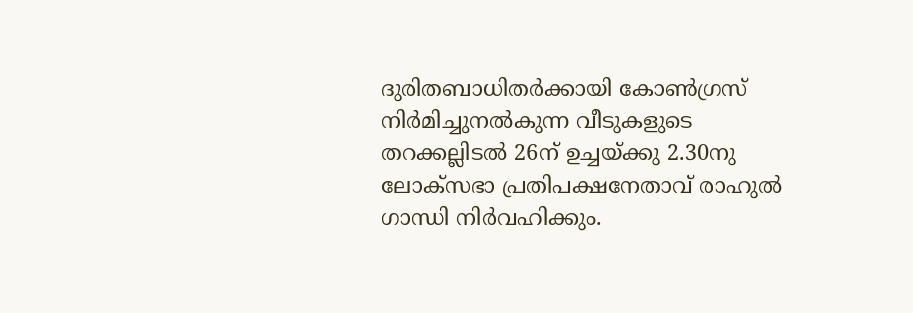ദുരിതബാധിതർക്കായി കോണ്‍ഗ്രസ് നിർമിച്ചുനൽകുന്ന വീടുകളുടെ തറക്കല്ലിടൽ 26ന് ഉച്ചയ്ക്കു 2.30നു ലോക്സഭാ പ്രതിപക്ഷനേതാവ് രാഹുൽ ഗാന്ധി നിർവഹിക്കും.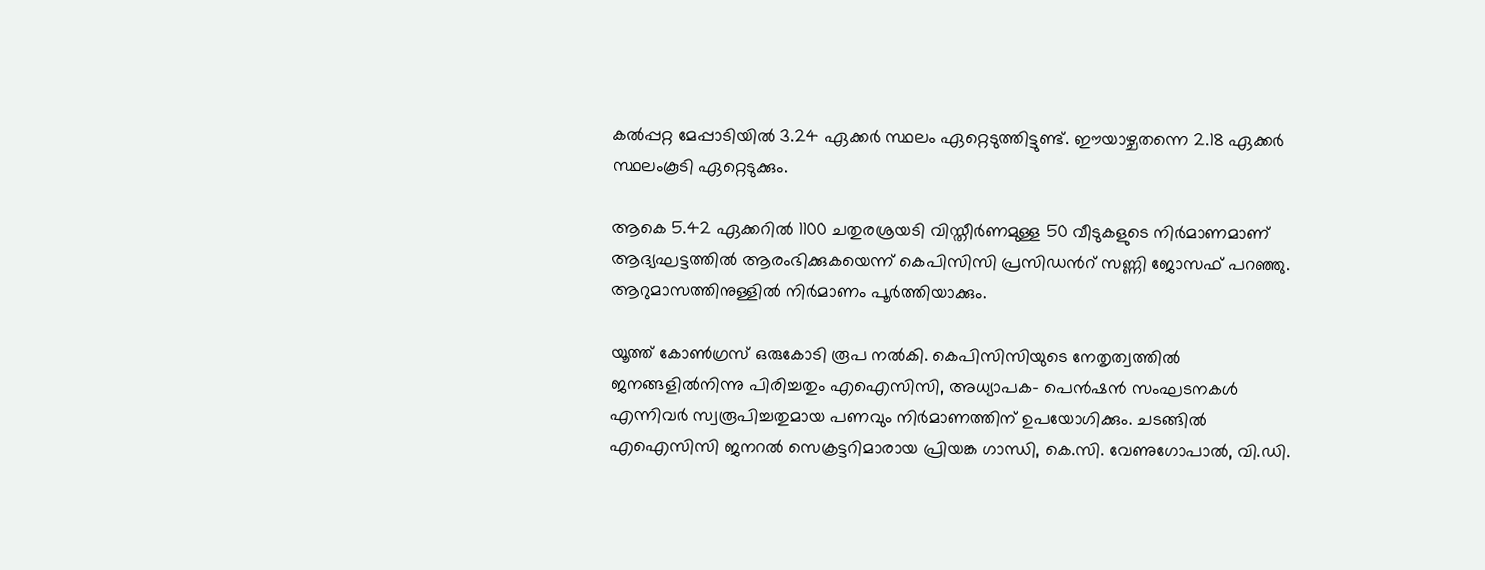കൽപ്പറ്റ മേപ്പാടിയിൽ 3.24 ഏക്കർ സ്ഥലം ഏറ്റെടുത്തിട്ടുണ്ട്. ഈയാഴ്ചതന്നെ 2.18 ഏക്കർ സ്ഥലംകൂടി ഏറ്റെടുക്കും.

ആകെ 5.42 ഏക്കറിൽ 1100 ചതുരശ്രയടി വിസ്തീർണമുള്ള 50 വീടുകളുടെ നിർമാണമാണ് ആദ്യഘട്ടത്തിൽ ആരംഭിക്കുകയെന്ന് കെപിസിസി പ്രസിഡന്‍റ് സണ്ണി ജോസഫ് പറഞ്ഞു. ആറുമാസത്തിനുള്ളിൽ നിർമാണം പൂർത്തിയാക്കും.

യൂത്ത് കോണ്‍ഗ്രസ് ഒരുകോടി രൂപ നൽകി. കെപിസിസിയുടെ നേതൃത്വത്തിൽ ജനങ്ങളിൽനിന്നു പിരിച്ചതും എഐസിസി, അധ്യാപക- പെൻഷൻ സംഘടനകൾ എന്നിവർ സ്വരൂപിച്ചതുമായ പണവും നിർമാണത്തിന് ഉപയോഗിക്കും. ചടങ്ങിൽ എഐസിസി ജനറൽ സെക്രട്ടറിമാരായ പ്രിയങ്ക ഗാന്ധി, കെ.സി. വേണുഗോപാൽ, വി.ഡി.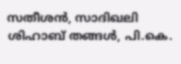സതീശൻ, സാദിഖലി ശിഹാബ് തങ്ങൾ, പി.കെ.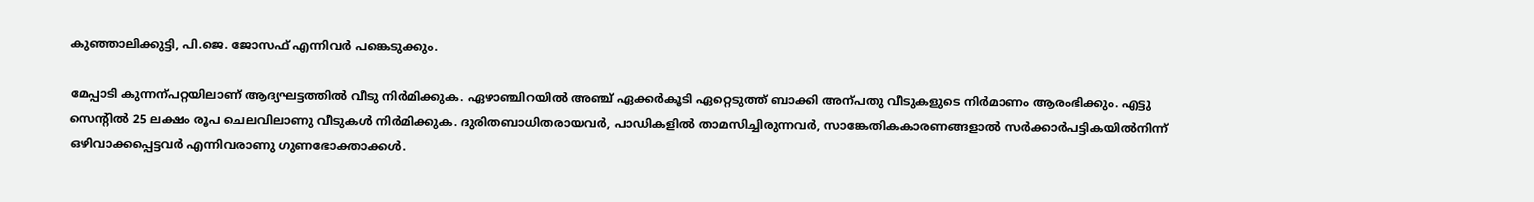കുഞ്ഞാലിക്കുട്ടി, പി.ജെ. ജോസഫ് എന്നിവർ പങ്കെടുക്കും.

മേപ്പാടി കുന്നന്പറ്റയിലാണ് ആദ്യഘട്ടത്തിൽ വീടു നിർമിക്കുക. ഏഴാഞ്ചിറയിൽ അഞ്ച് ഏക്കർകൂടി ഏറ്റെടുത്ത് ബാക്കി അന്പതു വീടുകളുടെ നിർമാണം ആരംഭിക്കും. എട്ടു സെന്‍റിൽ 25 ലക്ഷം രൂപ ചെലവിലാണു വീടുകൾ നിർമിക്കുക. ദുരിതബാധിതരായവർ, പാഡികളിൽ താമസിച്ചിരുന്നവർ, സാങ്കേതികകാരണങ്ങളാൽ സർക്കാർപട്ടികയിൽനിന്ന് ഒഴിവാക്കപ്പെട്ടവർ എന്നിവരാണു ഗുണഭോക്താക്കൾ.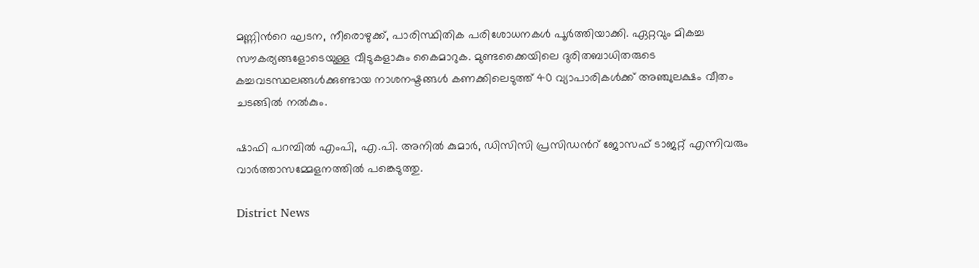മണ്ണിന്‍റെ ഘടന, നീരൊഴുക്ക്, പാരിസ്ഥിതിക പരിശോധനകൾ പൂർത്തിയാക്കി. ഏറ്റവും മികച്ച സൗകര്യങ്ങളോടെയുള്ള വീടുകളാകും കൈമാറുക. മുണ്ടക്കൈയിലെ ദുരിതബാധിതരുടെ കച്ചവടസ്ഥലങ്ങൾക്കുണ്ടായ നാശനഷ്ടങ്ങൾ കണക്കിലെടുത്ത് 40 വ്യാപാരികൾക്ക് അഞ്ചുലക്ഷം വീതം ചടങ്ങിൽ നൽകും.

ഷാഫി പറമ്പില്‍ എംപി, എ.പി. അനില്‍ കുമാര്‍, ഡിസിസി പ്രസിഡന്‍റ് ജോസഫ് ടാജറ്റ് എന്നിവരും വാര്‍ത്താസമ്മേളനത്തില്‍ പങ്കെടുത്തു.

District News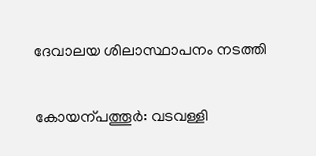ദേവാലയ ശിലാസ്ഥാപനം നടത്തി

കോയന്പത്തൂർ: വടവള്ളി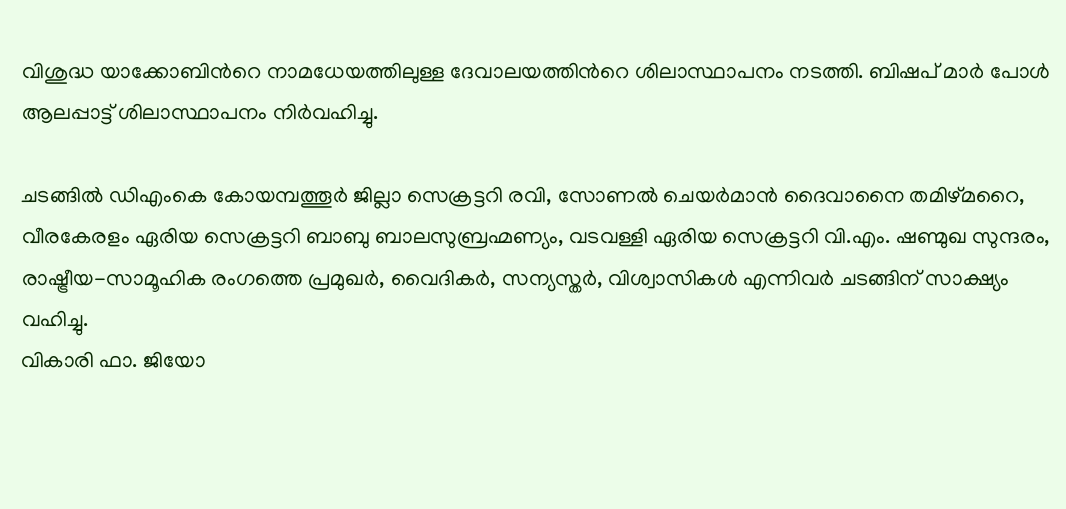വിശുദ്ധ യാക്കോബിന്‍റെ നാമധേയത്തിലുള്ള ദേവാലയത്തിന്‍റെ ശിലാസ്ഥാപനം നടത്തി. ബിഷപ് മാർ പോൾ ആലപ്പാട്ട് ശിലാസ്ഥാപനം നിർവഹിച്ചു.

ചടങ്ങിൽ ഡിഎംകെ കോയമ്പത്തൂർ ജില്ലാ സെക്രട്ടറി രവി, സോണൽ ചെയർമാൻ ദൈവാനൈ തമിഴ്മറൈ, വീരകേരളം ഏരിയ സെക്രട്ടറി ബാബു ബാലസുബ്രഹ്മണ്യം, വടവള്ളി ഏരിയ സെക്രട്ടറി വി.എം. ഷണ്മുഖ സുന്ദരം, രാഷ്ട്രീയ-സാമൂഹിക രംഗത്തെ പ്രമുഖർ, വൈദികർ, സന്യസ്തർ, വിശ്വാസികൾ എന്നിവർ ചടങ്ങിന് സാക്ഷ്യം വഹിച്ചു.
വികാരി ഫാ. ജിയോ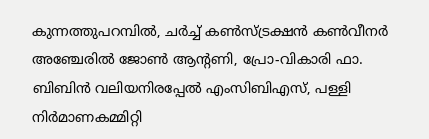കുന്നത്തുപറമ്പിൽ, ചർച്ച് കൺസ്ട്രക്ഷൻ കൺവീനർ അഞ്ചേരിൽ ജോൺ ആന്‍റണി, പ്രോ-വികാരി ഫാ. ബിബിൻ വലിയനിരപ്പേൽ എംസിബിഎസ്, പള്ളി നിർമാണകമ്മിറ്റി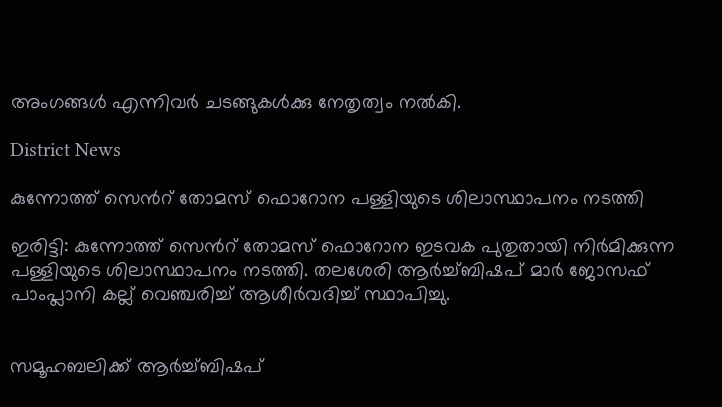അംഗങ്ങൾ എന്നിവർ ചടങ്ങുകൾക്കു നേതൃത്വം നൽകി.

District News

കുന്നോത്ത് സെന്‍റ് തോമസ് ഫൊറോന പള്ളിയുടെ ശിലാസ്ഥാപനം നടത്തി

ഇരിട്ടി: കുന്നോത്ത് സെന്‍റ് തോമസ് ഫൊറോന ഇടവക പുതുതായി നിർമിക്കുന്ന പള്ളിയുടെ ശിലാസ്ഥാപനം നടത്തി. തലശേരി ആർച്ച്ബിഷപ് മാർ ജോസഫ് പാംപ്ലാനി കല്ല് വെഞ്ചരിച്ച് ആശീർവദിച്ച് സ്ഥാപിച്ചു.


സമൂഹബലിക്ക് ആർച്ച്ബിഷപ്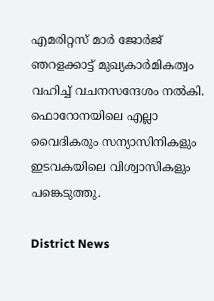എമരിറ്റസ് മാർ ജോർജ് ഞറളക്കാട്ട് മുഖ്യകാർമികത്വം വഹിച്ച് വചനസന്ദേശം നൽകി. ഫൊറോനയിലെ എല്ലാ വൈദികരും സന്യാസിനികളും ഇടവകയിലെ വിശ്വാസികളും പങ്കെടുത്തു.

District News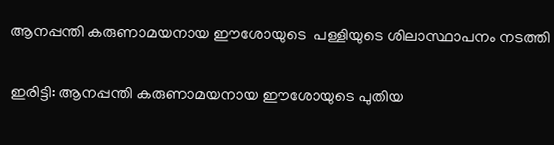ആനപ്പന്തി കരുണാമയനായ ഈശോയുടെ ‌ പള്ളിയുടെ ശിലാസ്ഥാപനം നടത്തി

ഇരിട്ടി: ആനപ്പന്തി കരുണാമയനായ ഈശോയുടെ പുതിയ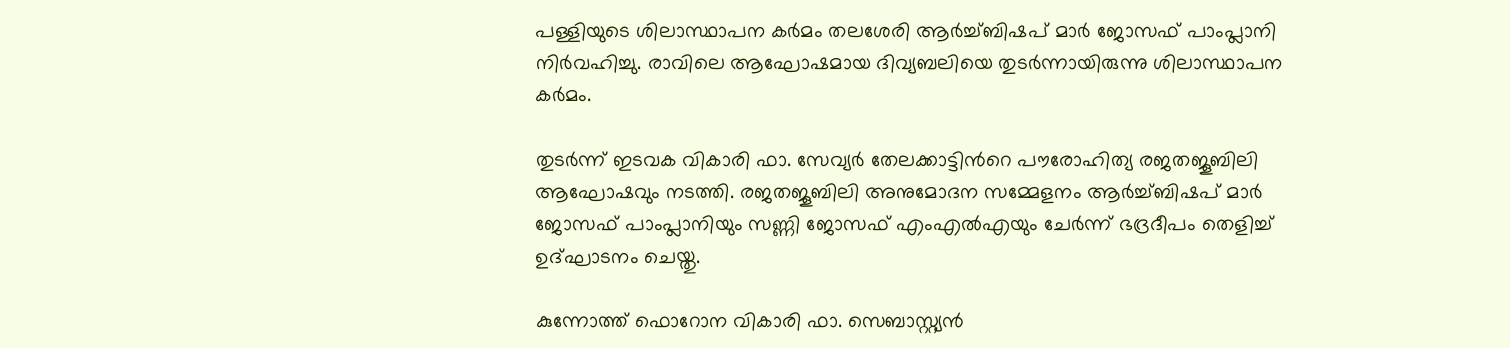പള്ളിയുടെ ശിലാസ്ഥാപന കർമം തലശേരി ആർച്ച്ബിഷപ് മാർ ജോസഫ് പാംപ്ലാനി നിർവഹിച്ചു. രാവിലെ ആഘോഷമായ ദിവ്യബലിയെ തുടർന്നായിരുന്നു ശിലാസ്ഥാപന കർമം.

തുടർന്ന് ഇടവക വികാരി ഫാ. സേവ്യർ തേലക്കാട്ടിന്‍റെ പൗരോഹിത്യ രജതജൂബിലി ആഘോഷവും നടത്തി. രജതജൂബിലി അനുമോദന സമ്മേളനം ആർച്ച്ബിഷപ് മാർ ജോസഫ് പാംപ്ലാനിയും സണ്ണി ജോസഫ് എംഎൽഎയും ചേർന്ന് ഭദ്രദീപം തെളിച്ച് ഉദ്ഘാടനം ചെയ്തു.

കുന്നോത്ത് ഫൊറോന വികാരി ഫാ. സെബാസ്റ്റ്യൻ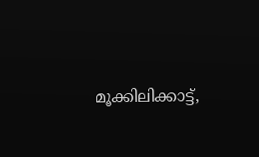മൂക്കിലിക്കാട്ട്,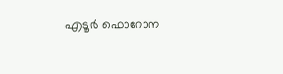എടൂർ ഫൊറോന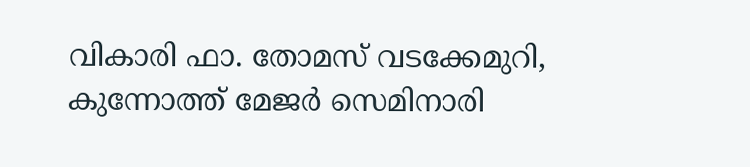വികാരി ഫാ. തോമസ് വടക്കേമുറി, കുന്നോത്ത് മേജർ സെമിനാരി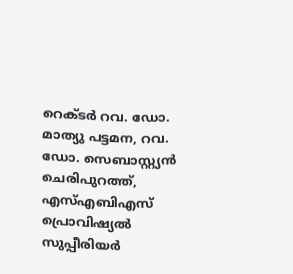റെക്ടർ റവ. ഡോ. മാത്യു പട്ടമന, റവ. ഡോ. സെബാസ്റ്റ്യൻ ചെരിപുറത്ത്, എസ്എബിഎസ് പ്രൊവിഷ്യൽ സുപ്പീരിയർ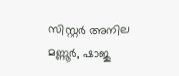സിസ്റ്റർ അനില മണ്ണൂർ, ഷാജു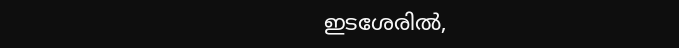ഇടശേരിൽ,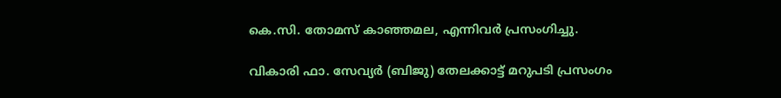കെ.സി. തോമസ് കാഞ്ഞമല, എന്നിവർ പ്രസംഗിച്ചു.

വികാരി ഫാ. സേവ്യർ (ബിജു) തേലക്കാട്ട് മറുപടി പ്രസംഗം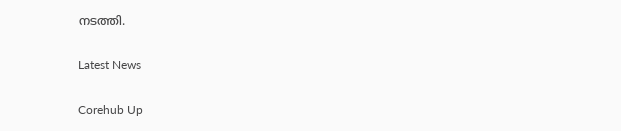നടത്തി.

Latest News

Corehub Up